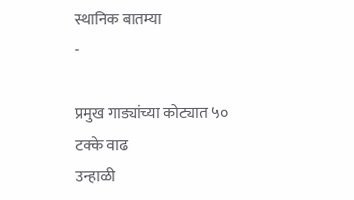स्थानिक बातम्या
-

प्रमुख गाड्यांच्या कोट्यात ५० टक्के वाढ
उन्हाळी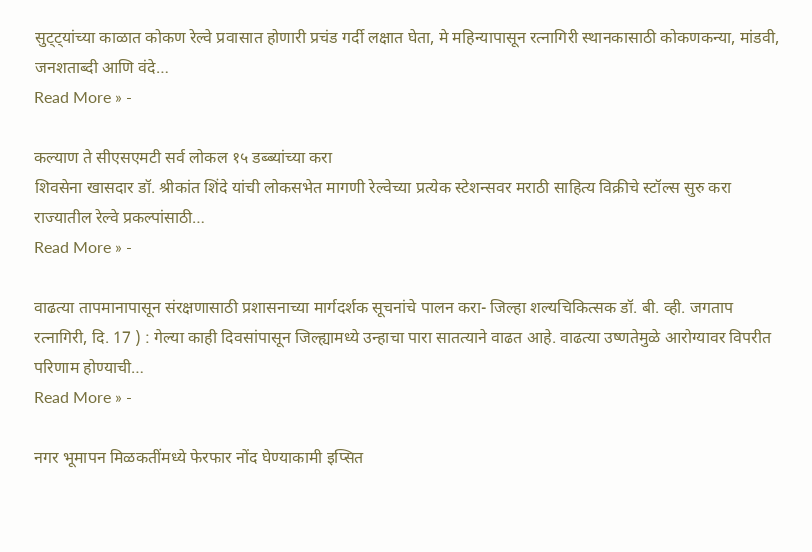सुट्ट्यांच्या काळात कोकण रेल्वे प्रवासात होणारी प्रचंड गर्दी लक्षात घेता, मे महिन्यापासून रत्नागिरी स्थानकासाठी कोकणकन्या, मांडवी, जनशताब्दी आणि वंदे…
Read More » -

कल्याण ते सीएसएमटी सर्व लोकल १५ डब्ब्यांच्या करा
शिवसेना खासदार डॉ. श्रीकांत शिंदे यांची लोकसभेत मागणी रेल्वेच्या प्रत्येक स्टेशन्सवर मराठी साहित्य विक्रीचे स्टॉल्स सुरु करा राज्यातील रेल्वे प्रकल्पांसाठी…
Read More » -

वाढत्या तापमानापासून संरक्षणासाठी प्रशासनाच्या मार्गदर्शक सूचनांचे पालन करा- जिल्हा शल्यचिकित्सक डॉ. बी. व्ही. जगताप
रत्नागिरी, दि. 17 ) : गेल्या काही दिवसांपासून जिल्ह्यामध्ये उन्हाचा पारा सातत्याने वाढत आहे. वाढत्या उष्णतेमुळे आरोग्यावर विपरीत परिणाम होण्याची…
Read More » -

नगर भूमापन मिळकतींमध्ये फेरफार नोंद घेण्याकामी इप्सित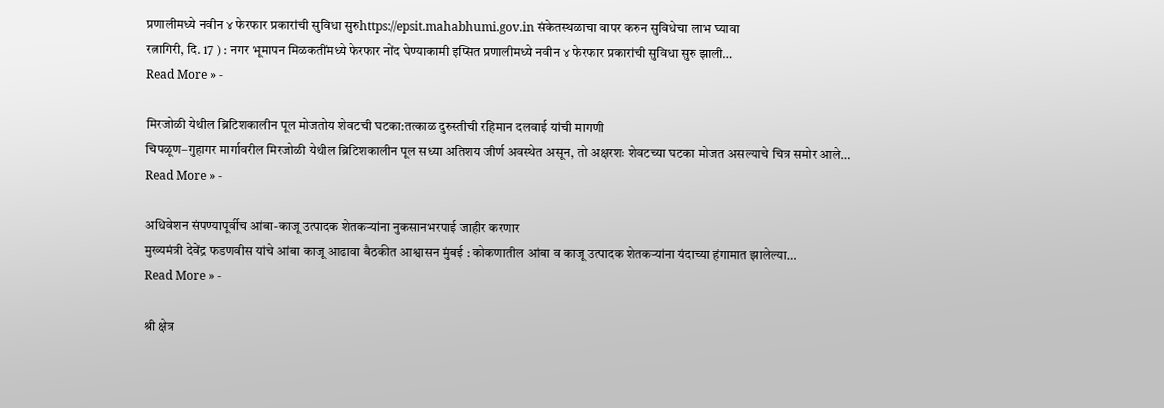प्रणालीमध्ये नवीन ४ फेरफार प्रकारांची सुविधा सुरुhttps://epsit.mahabhumi.gov.in संकेतस्थळाचा वापर करुन सुविधेचा लाभ घ्यावा
रत्नागिरी, दि. 17 ) : नगर भूमापन मिळकतींमध्ये फेरफार नोंद घेण्याकामी इप्सित प्रणालीमध्ये नवीन ४ फेरफार प्रकारांची सुविधा सुरु झाली…
Read More » -

मिरजोळी येथील ब्रिटिशकालीन पूल मोजतोय शेवटची घटका:तत्काळ दुरुस्तीची रहिमान दलवाई यांची मागणी
चिपळूण–गुहागर मार्गावरील मिरजोळी येथील ब्रिटिशकालीन पूल सध्या अतिशय जीर्ण अवस्थेत असून, तो अक्षरशः शेवटच्या घटका मोजत असल्याचे चित्र समोर आले…
Read More » -

अधिवेशन संपण्यापूर्वीच आंबा-काजू उत्पादक शेतकऱ्यांना नुकसानभरपाई जाहीर करणार
मुख्यमंत्री देवेंद्र फडणवीस यांचे आंबा काजू आढावा बैठकीत आश्वासन मुंबई : कोकणातील आंबा व काजू उत्पादक शेतकऱ्यांना यंदाच्या हंगामात झालेल्या…
Read More » -

श्री क्षेत्र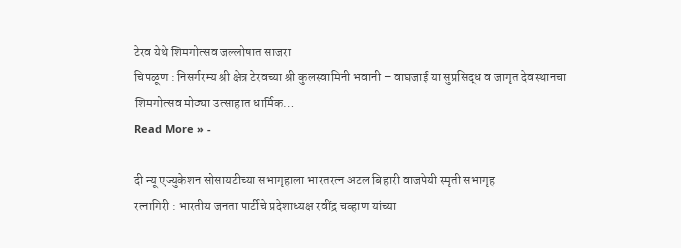टेरव येथे शिमगोत्सव जल्लोषात साजरा
चिपळूण : निसर्गरम्य श्री क्षेत्र टेरवच्या श्री कुलस्वामिनी भवानी – वाघजाई या सुप्रसिद्ध व जागृत देवस्थानचा शिमगोत्सव मोठ्या उत्साहात धार्मिक…
Read More » -

दी न्यू एज्युकेशन सोसायटीच्या सभागृहाला भारतरत्न अटल बिहारी वाजपेयी स्मृती सभागृह
रत्नागिरी : भारतीय जनता पार्टीचे प्रदेशाध्यक्ष रवींद्र चव्हाण यांच्या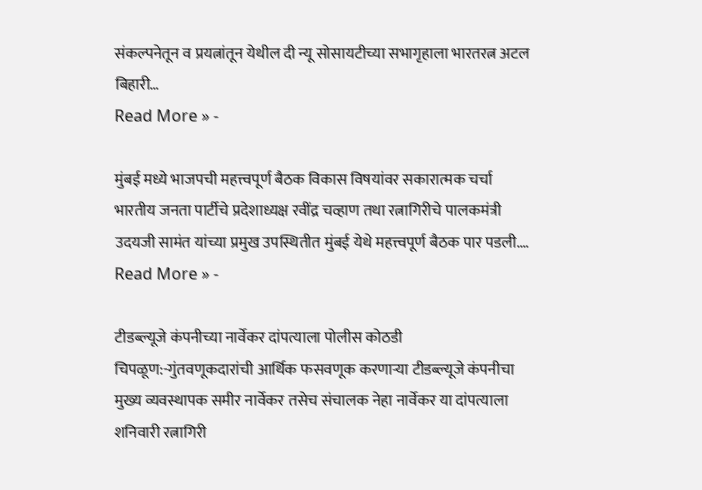संकल्पनेतून व प्रयत्नांतून येथील दी न्यू सोसायटीच्या सभागृहाला भारतरत्न अटल बिहारी…
Read More » -

मुंबई मध्ये भाजपची महत्त्वपूर्ण बैठक विकास विषयांवर सकारात्मक चर्चा
भारतीय जनता पार्टीचे प्रदेशाध्यक्ष रवींद्र चव्हाण तथा रत्नागिरीचे पालकमंत्री उदयजी सामंत यांच्या प्रमुख उपस्थितीत मुंबई येथे महत्त्वपूर्ण बैठक पार पडली.…
Read More » -

टीडब्ल्यूजे कंपनीच्या नार्वेकर दांपत्याला पोलीस कोठडी
चिपळूण:-गुंतवणूकदारांची आर्थिक फसवणूक करणाऱ्या टीडब्ल्यूजे कंपनीचा मुख्य व्यवस्थापक समीर नार्वेकर तसेच संचालक नेहा नार्वेकर या दांपत्याला शनिवारी रत्नागिरी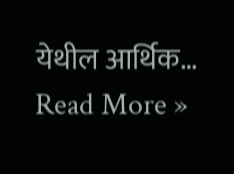येथील आर्थिक…
Read More »